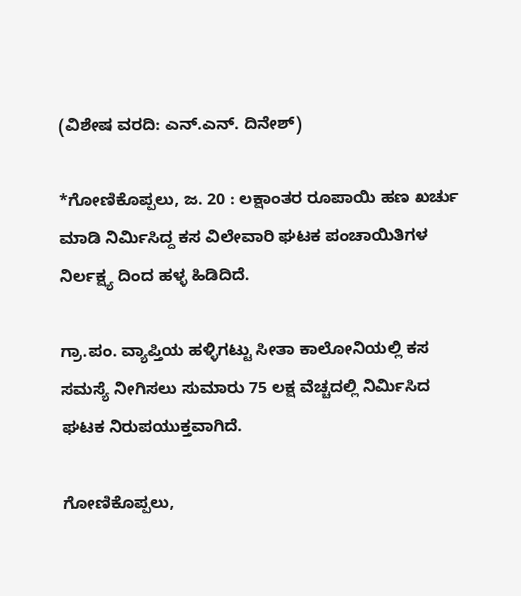(ವಿಶೇಷ ವರದಿ: ಎನ್.ಎನ್. ದಿನೇಶ್)

*ಗೋಣಿಕೊಪ್ಪಲು, ಜ. 20 : ಲಕ್ಷಾಂತರ ರೂಪಾಯಿ ಹಣ ಖರ್ಚು ಮಾಡಿ ನಿರ್ಮಿಸಿದ್ದ ಕಸ ವಿಲೇವಾರಿ ಘಟಕ ಪಂಚಾಯಿತಿಗಳ ನಿರ್ಲಕ್ಷ್ಯ ದಿಂದ ಹಳ್ಳ ಹಿಡಿದಿದೆ.

ಗ್ರಾ.ಪಂ. ವ್ಯಾಪ್ತಿಯ ಹಳ್ಳಿಗಟ್ಟು ಸೀತಾ ಕಾಲೋನಿಯಲ್ಲಿ ಕಸ ಸಮಸ್ಯೆ ನೀಗಿಸಲು ಸುಮಾರು 75 ಲಕ್ಷ ವೆಚ್ಚದಲ್ಲಿ ನಿರ್ಮಿಸಿದ ಘಟಕ ನಿರುಪಯುಕ್ತವಾಗಿದೆ.

ಗೋಣಿಕೊಪ್ಪಲು,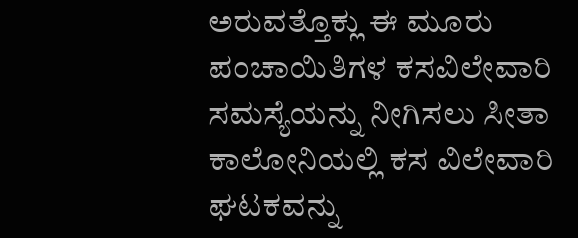ಅರುವತ್ತೊಕ್ಲು ಈ ಮೂರು ಪಂಚಾಯಿತಿಗಳ ಕಸವಿಲೇವಾರಿ ಸಮಸ್ಯೆಯನ್ನು ನೀಗಿಸಲು ಸೀತಾ ಕಾಲೋನಿಯಲ್ಲಿ ಕಸ ವಿಲೇವಾರಿ ಘಟಕವನ್ನು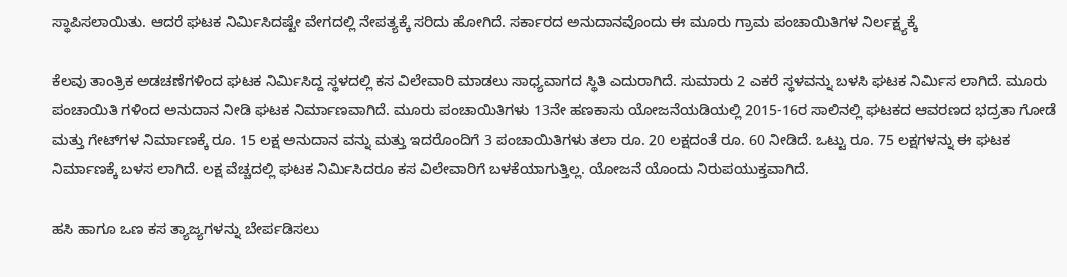ಸ್ಥಾಪಿಸಲಾಯಿತು. ಆದರೆ ಘಟಕ ನಿರ್ಮಿಸಿದಷ್ಟೇ ವೇಗದಲ್ಲಿ ನೇಪತ್ಯಕ್ಕೆ ಸರಿದು ಹೋಗಿದೆ. ಸರ್ಕಾರದ ಅನುದಾನವೊಂದು ಈ ಮೂರು ಗ್ರಾಮ ಪಂಚಾಯಿತಿಗಳ ನಿರ್ಲಕ್ಷ್ಯಕ್ಕೆ

ಕೆಲವು ತಾಂತ್ರಿಕ ಅಡಚಣೆಗಳಿಂದ ಘಟಕ ನಿರ್ಮಿಸಿದ್ದ ಸ್ಥಳದಲ್ಲಿ ಕಸ ವಿಲೇವಾರಿ ಮಾಡಲು ಸಾಧ್ಯವಾಗದ ಸ್ಥಿತಿ ಎದುರಾಗಿದೆ. ಸುಮಾರು 2 ಎಕರೆ ಸ್ಥಳವನ್ನು ಬಳಸಿ ಘಟಕ ನಿರ್ಮಿಸ ಲಾಗಿದೆ. ಮೂರು ಪಂಚಾಯಿತಿ ಗಳಿಂದ ಅನುದಾನ ನೀಡಿ ಘಟಕ ನಿರ್ಮಾಣವಾಗಿದೆ. ಮೂರು ಪಂಚಾಯಿತಿಗಳು 13ನೇ ಹಣಕಾಸು ಯೋಜನೆಯಡಿಯಲ್ಲಿ 2015-16ರ ಸಾಲಿನಲ್ಲಿ ಘಟಕದ ಆವರಣದ ಭದ್ರತಾ ಗೋಡೆ ಮತ್ತು ಗೇಟ್‍ಗಳ ನಿರ್ಮಾಣಕ್ಕೆ ರೂ. 15 ಲಕ್ಷ ಅನುದಾನ ವನ್ನು ಮತ್ತು ಇದರೊಂದಿಗೆ 3 ಪಂಚಾಯಿತಿಗಳು ತಲಾ ರೂ. 20 ಲಕ್ಷದಂತೆ ರೂ. 60 ನೀಡಿದೆ. ಒಟ್ಟು ರೂ. 75 ಲಕ್ಷಗಳನ್ನು ಈ ಘಟಕ ನಿರ್ಮಾಣಕ್ಕೆ ಬಳಸ ಲಾಗಿದೆ. ಲಕ್ಷ ವೆಚ್ಚದಲ್ಲಿ ಘಟಕ ನಿರ್ಮಿಸಿದರೂ ಕಸ ವಿಲೇವಾರಿಗೆ ಬಳಕೆಯಾಗುತ್ತಿಲ್ಲ. ಯೋಜನೆ ಯೊಂದು ನಿರುಪಯುಕ್ತವಾಗಿದೆ.

ಹಸಿ ಹಾಗೂ ಒಣ ಕಸ ತ್ಯಾಜ್ಯಗಳನ್ನು ಬೇರ್ಪಡಿಸಲು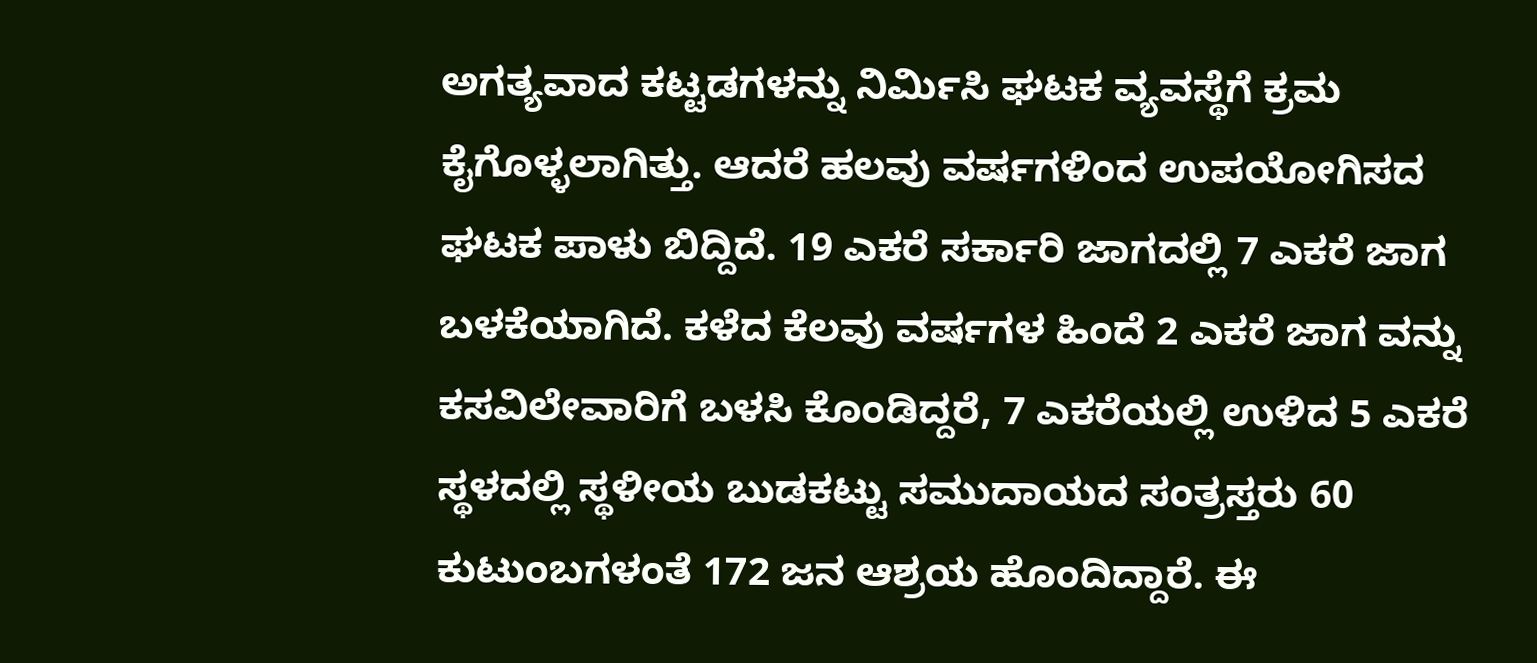ಅಗತ್ಯವಾದ ಕಟ್ಟಡಗಳನ್ನು ನಿರ್ಮಿಸಿ ಘಟಕ ವ್ಯವಸ್ಥೆಗೆ ಕ್ರಮ ಕೈಗೊಳ್ಳಲಾಗಿತ್ತು. ಆದರೆ ಹಲವು ವರ್ಷಗಳಿಂದ ಉಪಯೋಗಿಸದ ಘಟಕ ಪಾಳು ಬಿದ್ದಿದೆ. 19 ಎಕರೆ ಸರ್ಕಾರಿ ಜಾಗದಲ್ಲಿ 7 ಎಕರೆ ಜಾಗ ಬಳಕೆಯಾಗಿದೆ. ಕಳೆದ ಕೆಲವು ವರ್ಷಗಳ ಹಿಂದೆ 2 ಎಕರೆ ಜಾಗ ವನ್ನು ಕಸವಿಲೇವಾರಿಗೆ ಬಳಸಿ ಕೊಂಡಿದ್ದರೆ, 7 ಎಕರೆಯಲ್ಲಿ ಉಳಿದ 5 ಎಕರೆ ಸ್ಥಳದಲ್ಲಿ ಸ್ಥಳೀಯ ಬುಡಕಟ್ಟು ಸಮುದಾಯದ ಸಂತ್ರಸ್ತರು 60 ಕುಟುಂಬಗಳಂತೆ 172 ಜನ ಆಶ್ರಯ ಹೊಂದಿದ್ದಾರೆ. ಈ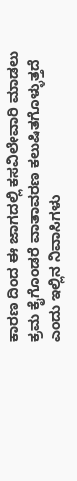ಕಾರಣ ದಿಂದ ಈ ಜಾಗದಲ್ಲಿ ಕಸವಿಲೇವಾರಿ ಮಾಡಲು ಕ್ರಮ ಕೈಗೊಂಡರೆ ವಾತಾವರಣ ಕಲುಷಿತಗೊಳ್ಳುತ್ತದೆ ಎಂದು ಇಲ್ಲಿನ ನಿವಾಸಿಗಳು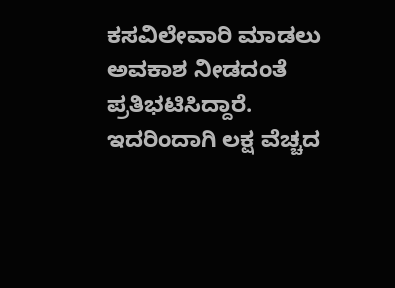ಕಸವಿಲೇವಾರಿ ಮಾಡಲು ಅವಕಾಶ ನೀಡದಂತೆ ಪ್ರತಿಭಟಿಸಿದ್ದಾರೆ. ಇದರಿಂದಾಗಿ ಲಕ್ಷ ವೆಚ್ಚದ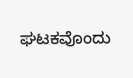ಘಟಕವೊಂದು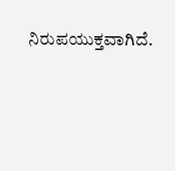ನಿರುಪಯುಕ್ತವಾಗಿದೆ.